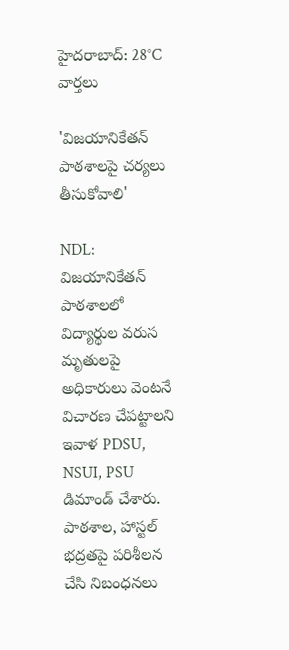హైదరాబాద్: 28°C
వార్తలు

'విజయానికేతన్ పాఠశాలపై చర్యలు తీసుకోవాలి'

NDL: విజయానికేతన్ పాఠశాలలో విద్యార్థుల వరుస మృతులపై అధికారులు వెంటనే విచారణ చేపట్టాలని ఇవాళ PDSU, NSUI, PSU డిమాండ్ చేశారు. పాఠశాల, హాస్టల్ భద్రతపై పరిశీలన చేసి నిబంధనలు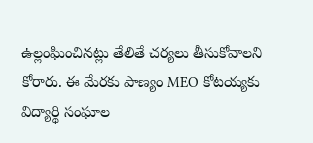ఉల్లంఘించినట్లు తేలితే చర్యలు తీసుకోవాలని కోరారు. ఈ మేరకు పాణ్యం MEO కోటయ్యకు విద్యార్థి సంఘాల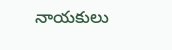నాయకులు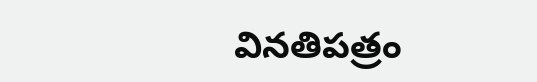వినతిపత్రం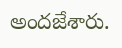అందజేశారు.